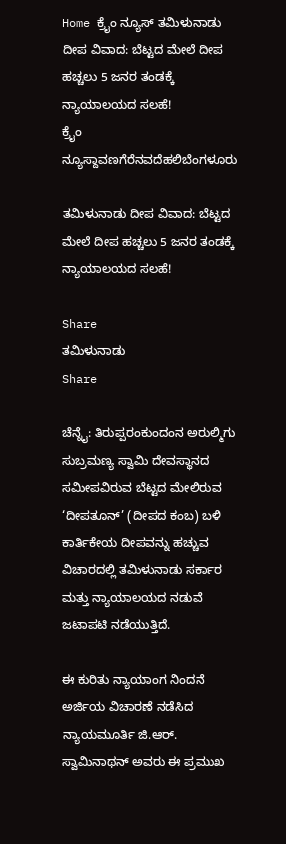Home ಕ್ರೈಂ ನ್ಯೂಸ್ ತಮಿಳುನಾಡು ದೀಪ ವಿವಾದ: ಬೆಟ್ಟದ ಮೇಲೆ ದೀಪ ಹಚ್ಚಲು 5 ಜನರ ತಂಡಕ್ಕೆ ನ್ಯಾಯಾಲಯದ ಸಲಹೆ!
ಕ್ರೈಂ ನ್ಯೂಸ್ದಾವಣಗೆರೆನವದೆಹಲಿಬೆಂಗಳೂರು

ತಮಿಳುನಾಡು ದೀಪ ವಿವಾದ: ಬೆಟ್ಟದ ಮೇಲೆ ದೀಪ ಹಚ್ಚಲು 5 ಜನರ ತಂಡಕ್ಕೆ ನ್ಯಾಯಾಲಯದ ಸಲಹೆ!

Share
ತಮಿಳುನಾಡು
Share

ಚೆನ್ನೈ: ತಿರುಪ್ಪರಂಕುಂದಂನ ಅರುಲ್ಮಿಗು ಸುಬ್ರಮಣ್ಯ ಸ್ವಾಮಿ ದೇವಸ್ಥಾನದ ಸಮೀಪವಿರುವ ಬೆಟ್ಟದ ಮೇಲಿರುವ ‘ದೀಪತೂನ್’ (ದೀಪದ ಕಂಬ) ಬಳಿ ಕಾರ್ತಿಕೇಯ ದೀಪವನ್ನು ಹಚ್ಚುವ ವಿಚಾರದಲ್ಲಿ ತಮಿಳುನಾಡು ಸರ್ಕಾರ ಮತ್ತು ನ್ಯಾಯಾಲಯದ ನಡುವೆ ಜಟಾಪಟಿ ನಡೆಯುತ್ತಿದೆ.

ಈ ಕುರಿತು ನ್ಯಾಯಾಂಗ ನಿಂದನೆ ಅರ್ಜಿಯ ವಿಚಾರಣೆ ನಡೆಸಿದ ನ್ಯಾಯಮೂರ್ತಿ ಜಿ.ಆರ್. ಸ್ವಾಮಿನಾಥನ್ ಅವರು ಈ ಪ್ರಮುಖ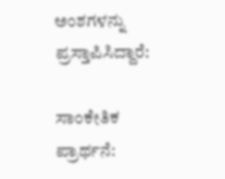ಅಂಶಗಳನ್ನು ಪ್ರಸ್ತಾಪಿಸಿದ್ದಾರೆ:

ಸಾಂಕೇತಿಕ ಪ್ರಾರ್ಥನೆ: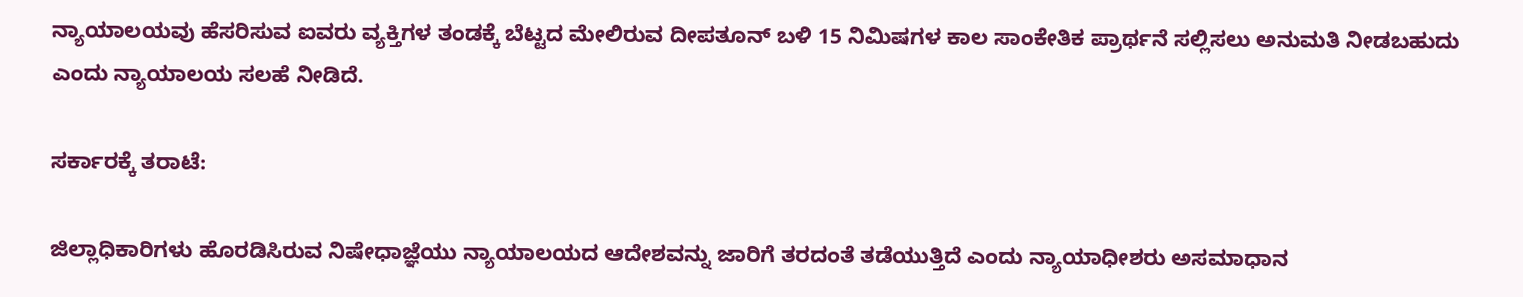ನ್ಯಾಯಾಲಯವು ಹೆಸರಿಸುವ ಐವರು ವ್ಯಕ್ತಿಗಳ ತಂಡಕ್ಕೆ ಬೆಟ್ಟದ ಮೇಲಿರುವ ದೀಪತೂನ್ ಬಳಿ 15 ನಿಮಿಷಗಳ ಕಾಲ ಸಾಂಕೇತಿಕ ಪ್ರಾರ್ಥನೆ ಸಲ್ಲಿಸಲು ಅನುಮತಿ ನೀಡಬಹುದು ಎಂದು ನ್ಯಾಯಾಲಯ ಸಲಹೆ ನೀಡಿದೆ.

ಸರ್ಕಾರಕ್ಕೆ ತರಾಟೆ:

ಜಿಲ್ಲಾಧಿಕಾರಿಗಳು ಹೊರಡಿಸಿರುವ ನಿಷೇಧಾಜ್ಞೆಯು ನ್ಯಾಯಾಲಯದ ಆದೇಶವನ್ನು ಜಾರಿಗೆ ತರದಂತೆ ತಡೆಯುತ್ತಿದೆ ಎಂದು ನ್ಯಾಯಾಧೀಶರು ಅಸಮಾಧಾನ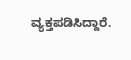ವ್ಯಕ್ತಪಡಿಸಿದ್ದಾರೆ.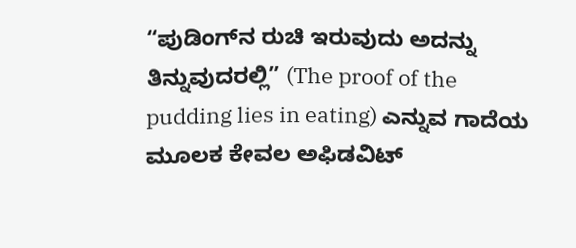“ಪುಡಿಂಗ್‌ನ ರುಚಿ ಇರುವುದು ಅದನ್ನು ತಿನ್ನುವುದರಲ್ಲಿ” (The proof of the pudding lies in eating) ಎನ್ನುವ ಗಾದೆಯ ಮೂಲಕ ಕೇವಲ ಅಫಿಡವಿಟ್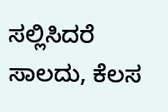ಸಲ್ಲಿಸಿದರೆ ಸಾಲದು, ಕೆಲಸ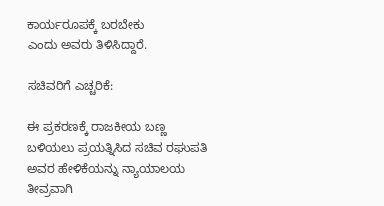ಕಾರ್ಯರೂಪಕ್ಕೆ ಬರಬೇಕು
ಎಂದು ಅವರು ತಿಳಿಸಿದ್ದಾರೆ.

ಸಚಿವರಿಗೆ ಎಚ್ಚರಿಕೆ:

ಈ ಪ್ರಕರಣಕ್ಕೆ ರಾಜಕೀಯ ಬಣ್ಣ ಬಳಿಯಲು ಪ್ರಯತ್ನಿಸಿದ ಸಚಿವ ರಘುಪತಿ ಅವರ ಹೇಳಿಕೆಯನ್ನು ನ್ಯಾಯಾಲಯ ತೀವ್ರವಾಗಿ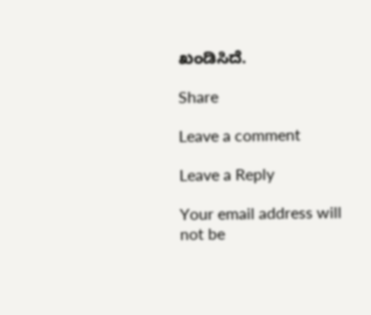ಖಂಡಿಸಿದೆ.

Share

Leave a comment

Leave a Reply

Your email address will not be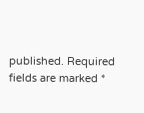published. Required fields are marked *